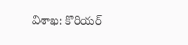విశాఖ: కొరియర్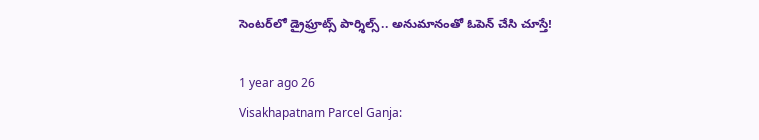సెంటర్‌లో డ్రైఫ్రూట్స్ పార్శిల్స్.. అనుమానంతో ఓపెన్ చేసి చూస్తే!

1 year ago 26
Visakhapatnam Parcel Ganja: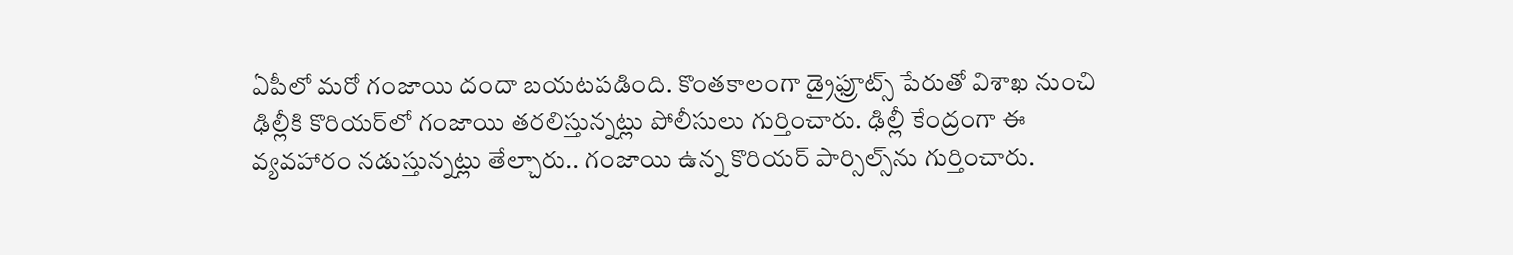ఏపీలో మరో గంజాయి దందా బయటపడింది. కొంతకాలంగా డ్రైఫ్రూట్స్‌ పేరుతో విశాఖ నుంచి ఢిల్లీకి కొరియర్‌లో గంజాయి తరలిస్తున్నట్లు పోలీసులు గుర్తించారు. ఢిల్లీ కేంద్రంగా ఈ వ్యవహారం నడుస్తున్నట్లు తేల్చారు.. గంజాయి ఉన్న కొరియర్ పార్సిల్స్‌ను గుర్తించారు.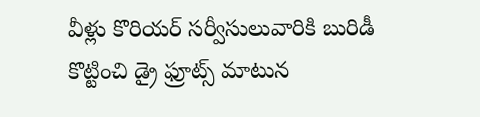వీళ్లు కొరియర్ సర్వీసులువారికి బురిడీ కొట్టించి డ్రై ఫ్రూట్స్ మాటున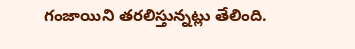గంజాయిని తరలిస్తున్నట్లు తేలింది.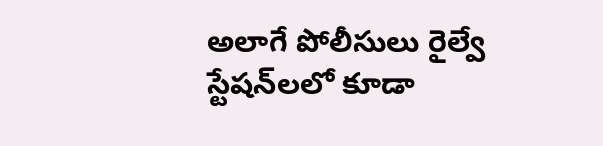అలాగే పోలీసులు రైల్వే స్టేషన్‌లలో కూడా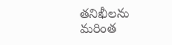తనిఖీలను మరింత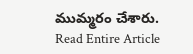ముమ్మరం చేశారు.
Read Entire Article